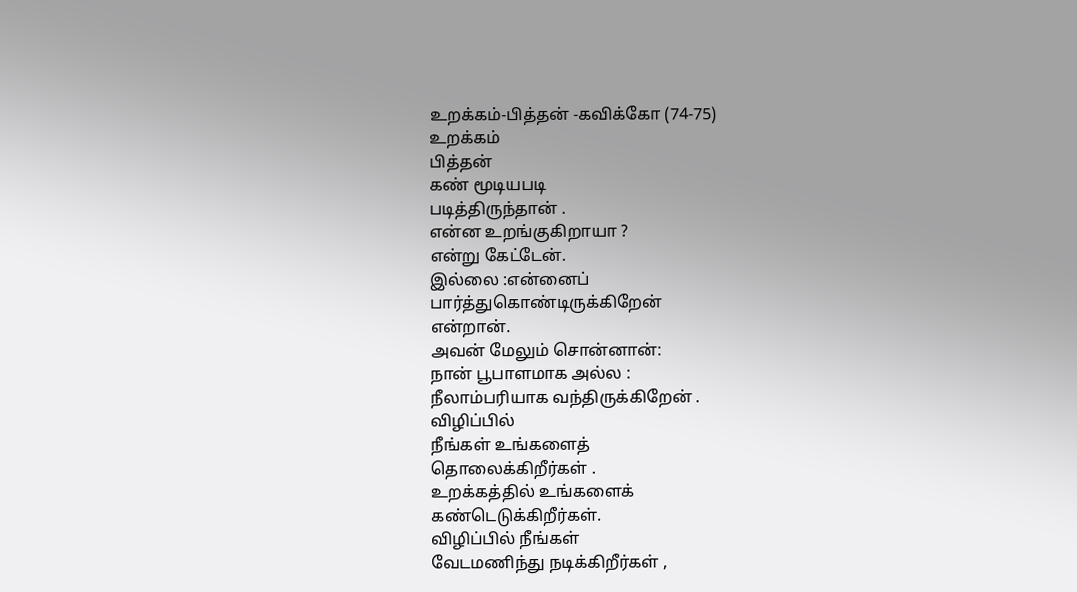உறக்கம்-பித்தன் -கவிக்கோ (74-75)
உறக்கம்
பித்தன்
கண் மூடியபடி
படித்திருந்தான் .
என்ன உறங்குகிறாயா ?
என்று கேட்டேன்.
இல்லை :என்னைப்
பார்த்துகொண்டிருக்கிறேன்
என்றான்.
அவன் மேலும் சொன்னான்:
நான் பூபாளமாக அல்ல :
நீலாம்பரியாக வந்திருக்கிறேன் .
விழிப்பில்
நீங்கள் உங்களைத்
தொலைக்கிறீர்கள் .
உறக்கத்தில் உங்களைக்
கண்டெடுக்கிறீர்கள்.
விழிப்பில் நீங்கள்
வேடமணிந்து நடிக்கிறீர்கள் ,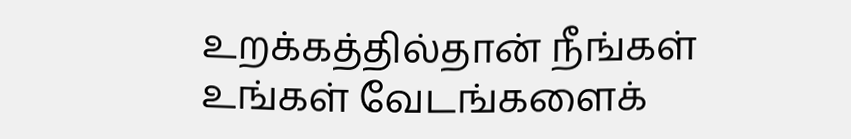உறக்கத்தில்தான் நீங்கள்
உங்கள் வேடங்களைக்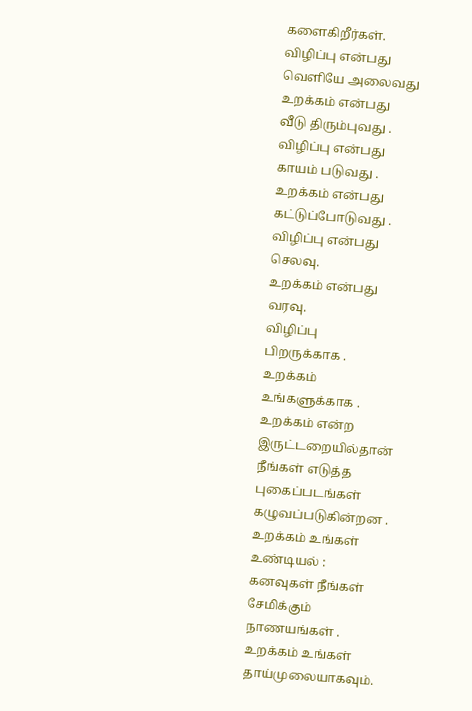களைகிறீர்கள்.
விழிப்பு என்பது
வெளியே அலைவது
உறக்கம் என்பது
வீடு திரும்புவது .
விழிப்பு என்பது
காயம் படுவது .
உறக்கம் என்பது
கட்டுப்போடுவது .
விழிப்பு என்பது
செலவு.
உறக்கம் என்பது
வரவு.
விழிப்பு
பிறருக்காக .
உறக்கம்
உங்களுக்காக .
உறக்கம் என்ற
இருட்டறையில்தான்
நீங்கள் எடுத்த
புகைப்படங்கள்
கழுவப்படுகின்றன .
உறக்கம் உங்கள்
உண்டியல் :
கனவுகள் நீங்கள்
சேமிக்கும்
நாணயங்கள் .
உறக்கம் உங்கள்
தாய்முலையாகவும்.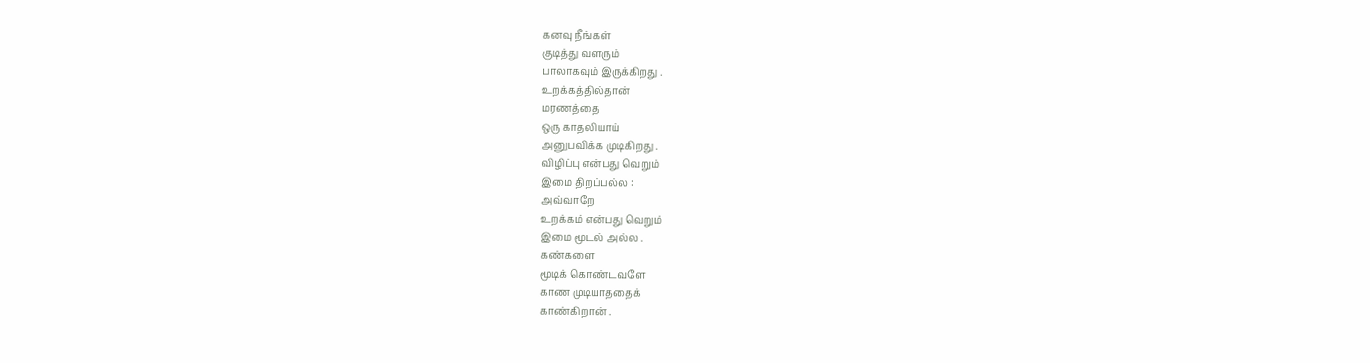கனவு நீங்கள்
குடித்து வளரும்
பாலாகவும் இருக்கிறது .
உறக்கத்தில்தான்
மரணத்தை
ஒரு காதலியாய்
அனுபவிக்க முடிகிறது .
விழிப்பு என்பது வெறும்
இமை திறப்பல்ல :
அவ்வாறே
உறக்கம் என்பது வெறும்
இமை மூடல் அல்ல .
கண்களை
மூடிக் கொண்டவளே
காண முடியாததைக்
காண்கிறான் .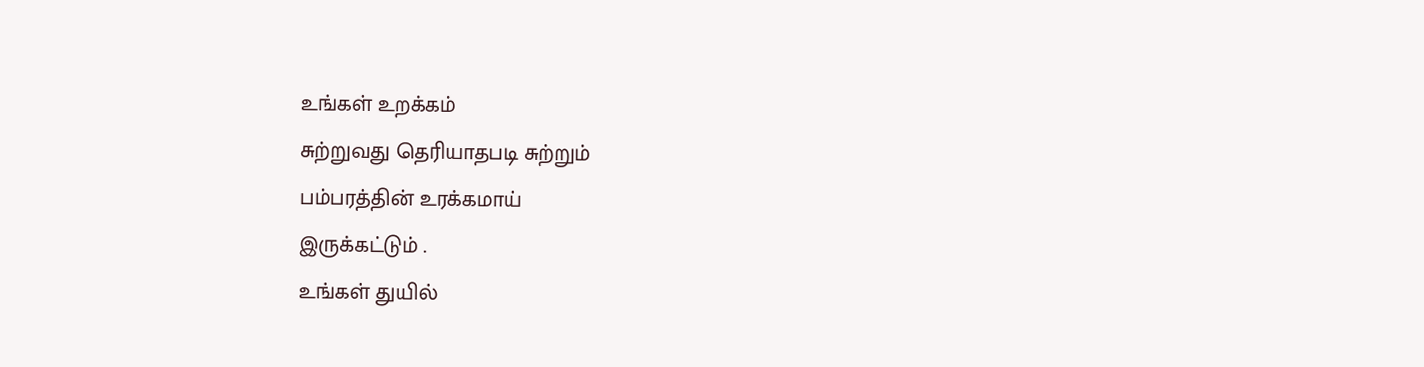உங்கள் உறக்கம்
சுற்றுவது தெரியாதபடி சுற்றும்
பம்பரத்தின் உரக்கமாய்
இருக்கட்டும் .
உங்கள் துயில்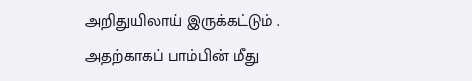அறிதுயிலாய் இருக்கட்டும் .
அதற்காகப் பாம்பின் மீது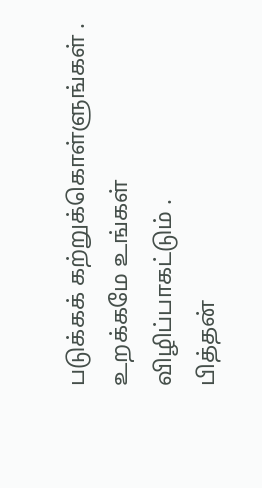படுக்கக் கற்றுக்கொள்ளுங்கள் .
உறக்கமே உங்கள்
விழிப்பாகட்டும் .
பித்தன்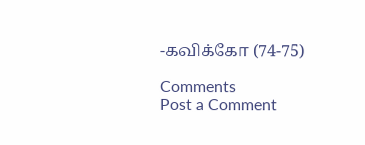-கவிக்கோ (74-75)

Comments
Post a Comment